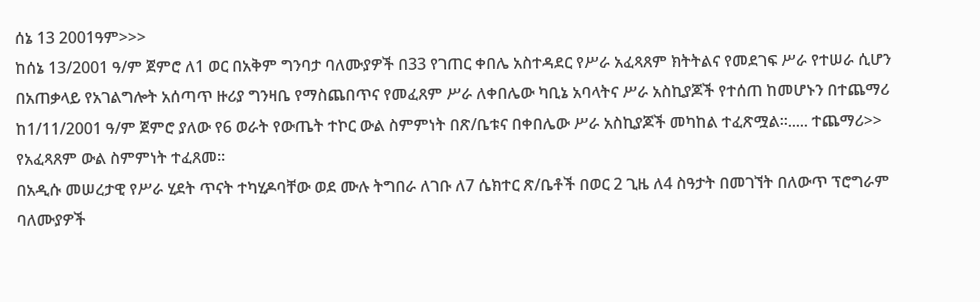ሰኔ 13 2001ዓም>>>
ከሰኔ 13/2001 ዓ/ም ጀምሮ ለ1 ወር በአቅም ግንባታ ባለሙያዎች በ33 የገጠር ቀበሌ አስተዳደር የሥራ አፈጻጸም ክትትልና የመደገፍ ሥራ የተሠራ ሲሆን በአጠቃላይ የአገልግሎት አሰጣጥ ዙሪያ ግንዛቤ የማስጨበጥና የመፈጸም ሥራ ለቀበሌው ካቢኔ አባላትና ሥራ አስኪያጆች የተሰጠ ከመሆኑን በተጨማሪ ከ1/11/2001 ዓ/ም ጀምሮ ያለው የ6 ወራት የውጤት ተኮር ውል ስምምነት በጽ/ቤቱና በቀበሌው ሥራ አስኪያጆች መካከል ተፈጽሟል፡፡..... ተጨማሪ>>
የአፈጻጸም ውል ስምምነት ተፈጸመ፡፡
በአዲሱ መሠረታዊ የሥራ ሂደት ጥናት ተካሂዶባቸው ወደ ሙሉ ትግበራ ለገቡ ለ7 ሴክተር ጽ/ቤቶች በወር 2 ጊዜ ለ4 ስዓታት በመገኘት በለውጥ ፕሮግራም ባለሙያዎች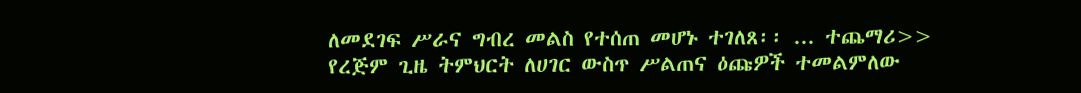ለመደገፍ ሥራና ግብረ መልስ የተሰጠ መሆኑ ተገለጸ፡፡ ... ተጨማሪ>>
የረጅም ጊዜ ትምህርት ለሀገር ውስጥ ሥልጠና ዕጩዎች ተመልምለው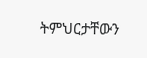ትምህርታቸውን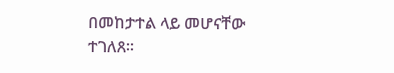በመከታተል ላይ መሆናቸው ተገለጸ፡፡